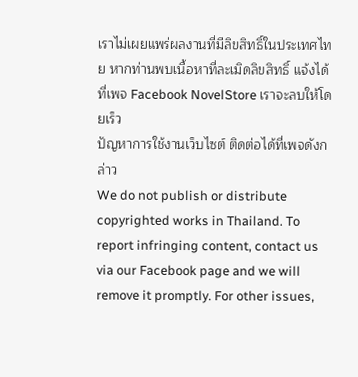เราไม่เผยแพร่ผลงานที่มีลิขสิทธิ์ในประเทศไทย หากท่านพบเนื้อหาที่ละเมิดลิขสิทธิ์ แจ้งได้ที่เพจ Facebook NovelStore เราจะลบให้โดยเร็ว
ปัญหาการใช้งานเว็บไซต์ ติดต่อได้ที่เพจดังกล่าว
We do not publish or distribute copyrighted works in Thailand. To report infringing content, contact us via our Facebook page and we will remove it promptly. For other issues,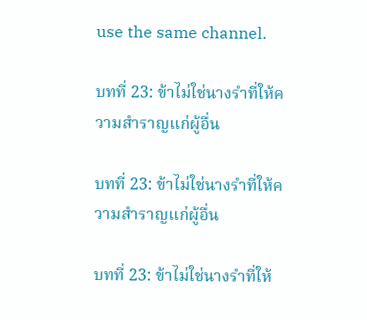use the same channel.

บทที่ 23: ข้าไม่ใช่นางรำที่ให้ความสำราญแก่ผู้อื่น

บทที่ 23: ข้าไม่ใช่นางรำที่ให้ความสำราญแก่ผู้อื่น

บทที่ 23: ข้าไม่ใช่นางรำที่ให้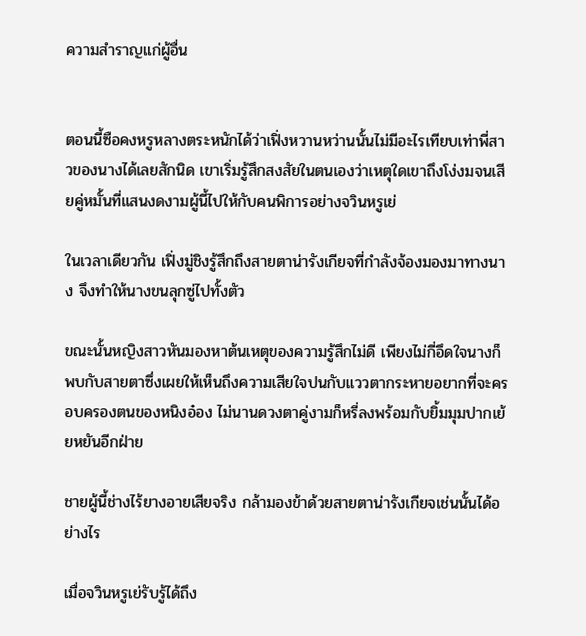ความสำราญแก่ผู้อื่น


ตอนนี้ซือคงหรูหลางตระหนักได้ว่าเฟิ่งหวานหว่านนั้นไม่มีอะไรเทียบเท่าพี่สาวของนางได้เลยสักนิด เขาเริ่มรู้สึกสงสัยในตนเองว่าเหตุใดเขาถึงโง่งมจนเสียคู่หมั้นที่แสนงดงามผู้นี้ไปให้กับคนพิการอย่างจวินหรูเย่

ในเวลาเดียวกัน เฟิ่งมู่ชิงรู้สึกถึงสายตาน่ารังเกียจที่กำลังจ้องมองมาทางนาง จึงทำให้นางขนลุกซู่ไปทั้งตัว

ขณะนั้นหญิงสาวหันมองหาต้นเหตุของความรู้สึกไม่ดี เพียงไม่กี่อึดใจนางก็พบกับสายตาซึ่งเผยให้เห็นถึงความเสียใจปนกับแววตากระหายอยากที่จะครอบครองตนของหนิงอ๋อง ไม่นานดวงตาคู่งามก็หรี่ลงพร้อมกับยิ้มมุมปากเย้ยหยันอีกฝ่าย

ชายผู้นี้ช่างไร้ยางอายเสียจริง กล้ามองข้าด้วยสายตาน่ารังเกียจเช่นนั้นได้อย่างไร

เมื่อจวินหรูเย่รับรู้ได้ถึง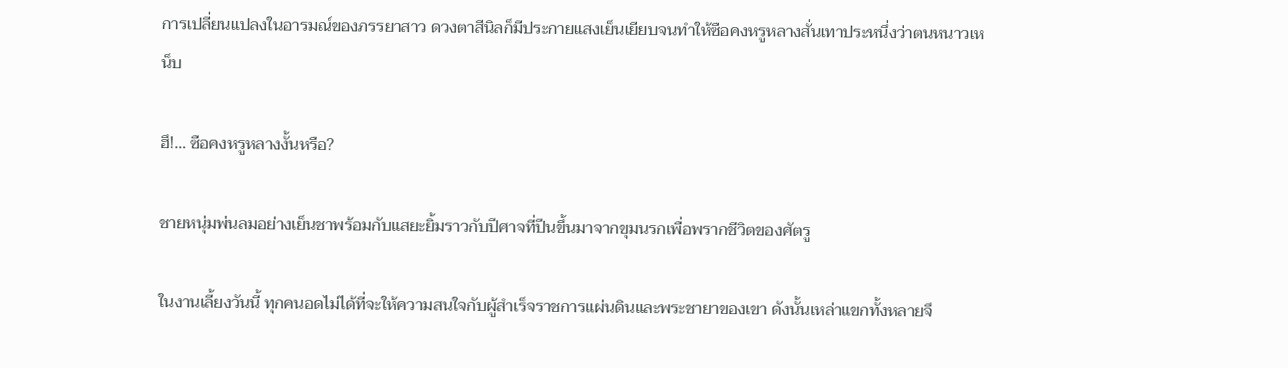การเปลี่ยนแปลงในอารมณ์ของภรรยาสาว ดวงตาสีนิลก็มีประกายแสงเย็นเยียบจนทำให้ซือคงหรูหลางสั่นเทาประหนึ่งว่าตนหนาวเหน็บ

ฮึ!… ซือคงหรูหลางงั้นหรือ?

ชายหนุ่มพ่นลมอย่างเย็นชาพร้อมกับแสยะยิ้มราวกับปีศาจที่ปีนขึ้นมาจากขุมนรกเพื่อพรากชีวิตของศัตรู

ในงานเลี้ยงวันนี้ ทุกคนอดไม่ได้ที่จะให้ความสนใจกับผู้สำเร็จราชการแผ่นดินและพระชายาของเขา ดังนั้นเหล่าแขกทั้งหลายจึ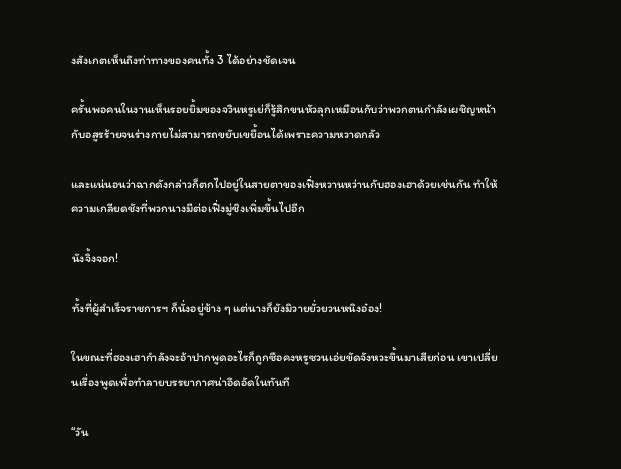งสังเกตเห็นถึงท่าทางของคนทั้ง 3 ได้อย่างชัดเจน

ครั้นพอคนในงานเห็นรอยยิ้มของจวินหรูเย่ก็รู้สึกขนหัวลุกเหมือนกับว่าพวกตนกำลังเผชิญหน้ากับอสูรร้ายจนร่างกายไม่สามารถขยับเขยื้อนได้เพราะความหวาดกลัว

และแน่นอนว่าฉากดังกล่าวก็ตกไปอยู่ในสายตาของเฟิ่งหวานหว่านกับฮองเฮาด้วยเช่นกัน ทำให้ความเกลียดชังที่พวกนางมีต่อเฟิ่งมู่ชิงเพิ่มขึ้นไปอีก

นังจิ้งจอก!

ทั้งที่ผู้สำเร็จราชการฯ ก็นั่งอยู่ข้าง ๆ แต่นางก็ยังมิวายยั่วยวนหนิงอ๋อง!

ในขณะที่ฮองเฮากำลังจะอ้าปากพูดอะไรก็ถูกซือคงหรูซวนเอ่ยขัดจังหวะขึ้นมาเสียก่อน เขาเปลี่ยนเรื่องพูดเพื่อทำลายบรรยากาศน่าอึดอัดในทันที

“วัน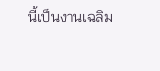นี้เป็นงานเฉลิม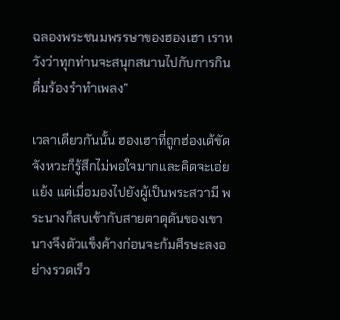ฉลองพระชนมพรรษาของฮองเฮา เราหวังว่าทุกท่านจะสนุกสนานไปกับการกินดื่มร้องรำทำเพลง”

เวลาเดียวกันนั้น ฮองเฮาที่ถูกฮ่องเต้ขัดจังหวะก็รู้สึกไม่พอใจมากและคิดจะเอ่ยแย้ง แต่เมื่อมองไปยังผู้เป็นพระสวามี พระนางก็สบเข้ากับสายตาดุดันของเขา นางจึงตัวแข็งค้างก่อนจะก้มศีรษะลงอย่างรวดเร็ว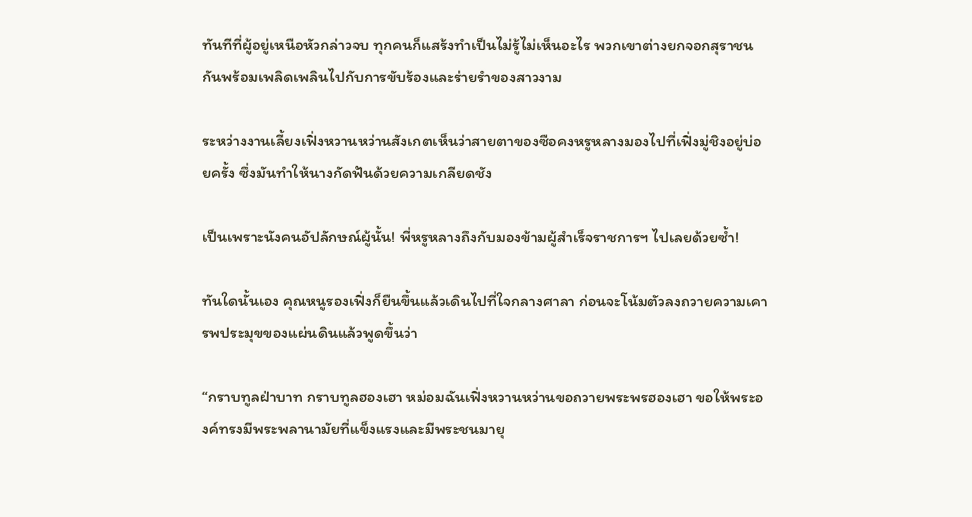ทันทีที่ผู้อยู่เหนือหัวกล่าวจบ ทุกคนก็แสร้งทำเป็นไม่รู้ไม่เห็นอะไร พวกเขาต่างยกจอกสุราชนกันพร้อมเพลิดเพลินไปกับการขับร้องและร่ายรำของสาวงาม

ระหว่างงานเลี้ยงเฟิ่งหวานหว่านสังเกตเห็นว่าสายตาของซือคงหรูหลางมองไปที่เฟิ่งมู่ชิงอยู่บ่อยครั้ง ซึ่งมันทำให้นางกัดฟันด้วยความเกลียดชัง

เป็นเพราะนังคนอัปลักษณ์ผู้นั้น! พี่หรูหลางถึงกับมองข้ามผู้สำเร็จราชการฯ ไปเลยด้วยซ้ำ!

ทันใดนั้นเอง คุณหนูรองเฟิ่งก็ยืนขึ้นแล้วเดินไปที่ใจกลางศาลา ก่อนจะโน้มตัวลงถวายความเคารพประมุขของแผ่นดินแล้วพูดขึ้นว่า

“กราบทูลฝ่าบาท กราบทูลฮองเฮา หม่อมฉันเฟิ่งหวานหว่านขอถวายพระพรฮองเฮา ขอให้พระองค์ทรงมีพระพลานามัยที่แข็งแรงและมีพระชนมายุ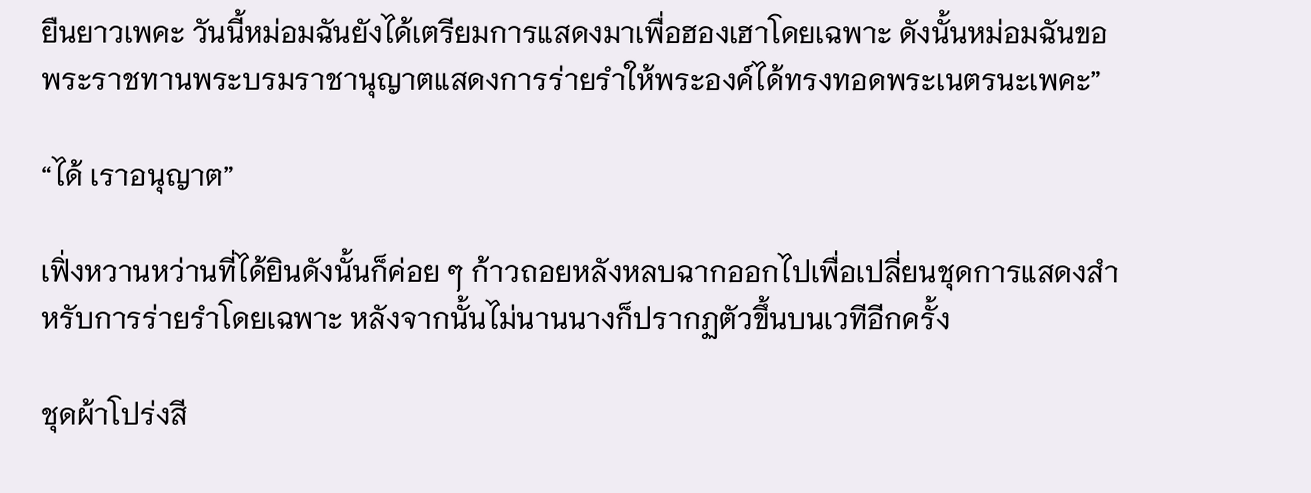ยืนยาวเพคะ วันนี้หม่อมฉันยังได้เตรียมการแสดงมาเพื่อฮองเฮาโดยเฉพาะ ดังนั้นหม่อมฉันขอพระราชทานพระบรมราชานุญาตแสดงการร่ายรำให้พระองค์ได้ทรงทอดพระเนตรนะเพคะ”

“ได้ เราอนุญาต”

เฟิ่งหวานหว่านที่ได้ยินดังนั้นก็ค่อย ๆ ก้าวถอยหลังหลบฉากออกไปเพื่อเปลี่ยนชุดการแสดงสำหรับการร่ายรำโดยเฉพาะ หลังจากนั้นไม่นานนางก็ปรากฏตัวขึ้นบนเวทีอีกครั้ง

ชุดผ้าโปร่งสี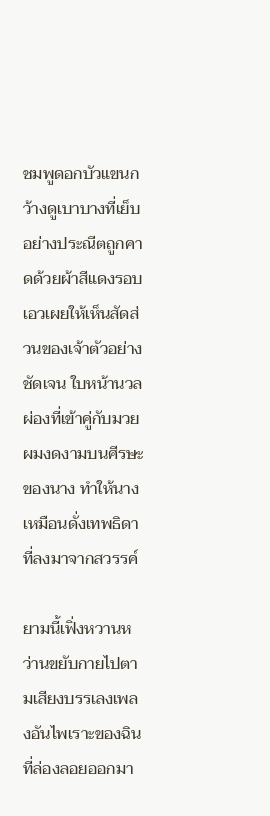ชมพูดอกบัวแขนกว้างดูเบาบางที่เย็บอย่างประณีตถูกคาดด้วยผ้าสีแดงรอบเอวเผยให้เห็นสัดส่วนของเจ้าตัวอย่างชัดเจน ใบหน้านวลผ่องที่เข้าคู่กับมวยผมงดงามบนศีรษะของนาง ทำให้นางเหมือนดั่งเทพธิดาที่ลงมาจากสวรรค์

ยามนี้เฟิ่งหวานหว่านขยับกายไปตามเสียงบรรเลงเพลงอันไพเราะของฉินที่ล่องลอยออกมา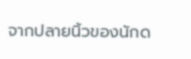จากปลายนิ้วของนักด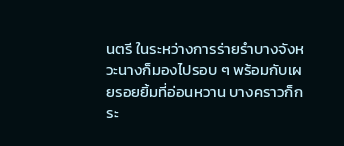นตรี ในระหว่างการร่ายรำบางจังหวะนางก็มองไปรอบ ๆ พร้อมกับเผยรอยยิ้มที่อ่อนหวาน บางคราวก็กระ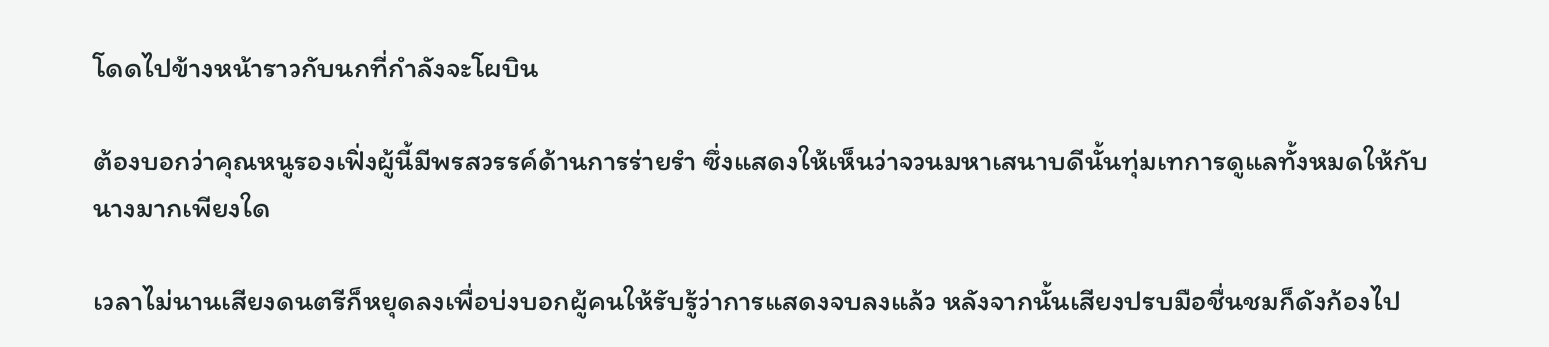โดดไปข้างหน้าราวกับนกที่กำลังจะโผบิน

ต้องบอกว่าคุณหนูรองเฟิ่งผู้นี้มีพรสวรรค์ด้านการร่ายรำ ซึ่งแสดงให้เห็นว่าจวนมหาเสนาบดีนั้นทุ่มเทการดูแลทั้งหมดให้กับนางมากเพียงใด

เวลาไม่นานเสียงดนตรีก็หยุดลงเพื่อบ่งบอกผู้คนให้รับรู้ว่าการแสดงจบลงแล้ว หลังจากนั้นเสียงปรบมือชื่นชมก็ดังก้องไป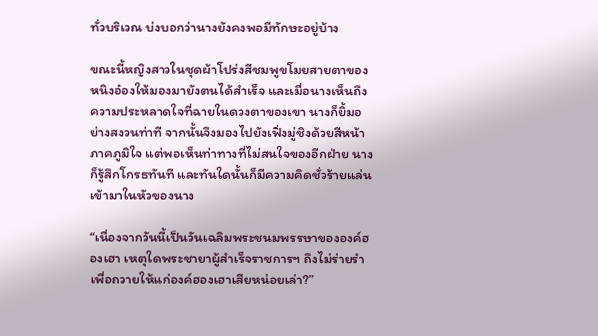ทั่วบริเวณ บ่งบอกว่านางยังคงพอมีทักษะอยู่บ้าง

ขณะนี้หญิงสาวในชุดผ้าโปร่งสีชมพูขโมยสายตาของหนิงอ๋องให้มองมายังตนได้สำเร็จ และเมื่อนางเห็นถึงความประหลาดใจที่ฉายในดวงตาของเขา นางก็ยิ้มอย่างสงวนท่าที จากนั้นจึงมองไปยังเฟิ่งมู่ชิงด้วยสีหน้าภาคภูมิใจ แต่พอเห็นท่าทางที่ไม่สนใจของอีกฝ่าย นางก็รู้สึกโกรธทันที และทันใดนั้นก็มีความคิดชั่วร้ายแล่นเข้ามาในหัวของนาง

“เนื่องจากวันนี้เป็นวันเฉลิมพระชนมพรรษาขององค์ฮองเฮา เหตุใดพระชายาผู้สำเร็จราชการฯ ถึงไม่ร่ายรำเพื่อถวายให้แก่องค์ฮองเฮาเสียหน่อยเล่า?”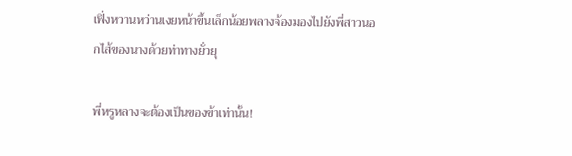เฟิ่งหวานหว่านเงยหน้าขึ้นเล็กน้อยพลางจ้องมองไปยังพี่สาวนอกไส้ของนางด้วยท่าทางยั่วยุ

พี่หรูหลางจะต้องเป็นของข้าเท่านั้น!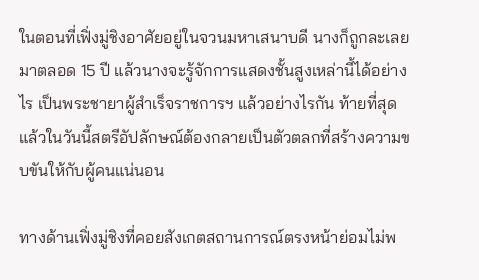ในตอนที่เฟิ่งมู่ชิงอาศัยอยู่ในจวนมหาเสนาบดี นางก็ถูกละเลยมาตลอด 15 ปี แล้วนางจะรู้จักการแสดงชั้นสูงเหล่านี้ได้อย่างไร เป็นพระชายาผู้สำเร็จราชการฯ แล้วอย่างไรกัน ท้ายที่สุดแล้วในวันนี้สตรีอัปลักษณ์ต้องกลายเป็นตัวตลกที่สร้างความขบขันให้กับผู้คนแน่นอน

ทางด้านเฟิ่งมู่ชิงที่คอยสังเกตสถานการณ์ตรงหน้าย่อมไม่พ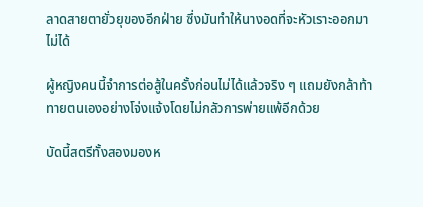ลาดสายตายั่วยุของอีกฝ่าย ซึ่งมันทำให้นางอดที่จะหัวเราะออกมาไม่ได้

ผู้หญิงคนนี้จำการต่อสู้ในครั้งก่อนไม่ได้แล้วจริง ๆ แถมยังกล้าท้าทายตนเองอย่างโจ่งแจ้งโดยไม่กลัวการพ่ายแพ้อีกด้วย

บัดนี้สตรีทั้งสองมองห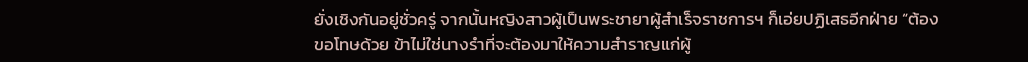ยั่งเชิงกันอยู่ชั่วครู่ จากนั้นหญิงสาวผู้เป็นพระชายาผู้สำเร็จราชการฯ ก็เอ่ยปฏิเสธอีกฝ่าย “ต้องขอโทษด้วย ข้าไม่ใช่นางรำที่จะต้องมาให้ความสำราญแก่ผู้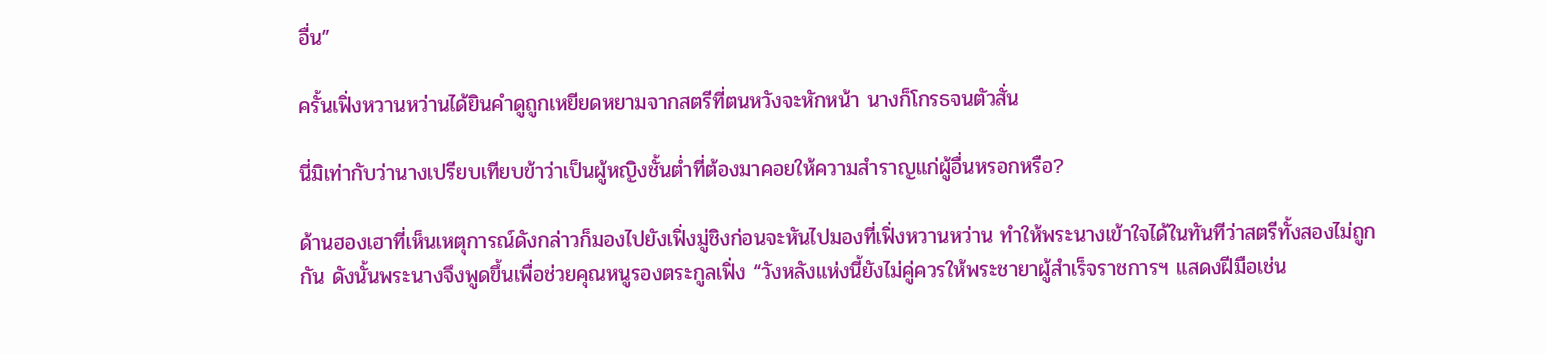อื่น”

ครั้นเฟิ่งหวานหว่านได้ยินคำดูถูกเหยียดหยามจากสตรีที่ตนหวังจะหักหน้า นางก็โกรธจนตัวสั่น

นี่มิเท่ากับว่านางเปรียบเทียบข้าว่าเป็นผู้หญิงชั้นต่ำที่ต้องมาคอยให้ความสำราญแก่ผู้อื่นหรอกหรือ?

ด้านฮองเฮาที่เห็นเหตุการณ์ดังกล่าวก็มองไปยังเฟิ่งมู่ชิงก่อนจะหันไปมองที่เฟิ่งหวานหว่าน ทำให้พระนางเข้าใจได้ในทันทีว่าสตรีทั้งสองไม่ถูกกัน ดังนั้นพระนางจึงพูดขึ้นเพื่อช่วยคุณหนูรองตระกูลเฟิ่ง “วังหลังแห่งนี้ยังไม่คู่ควรให้พระชายาผู้สำเร็จราชการฯ แสดงฝีมือเช่น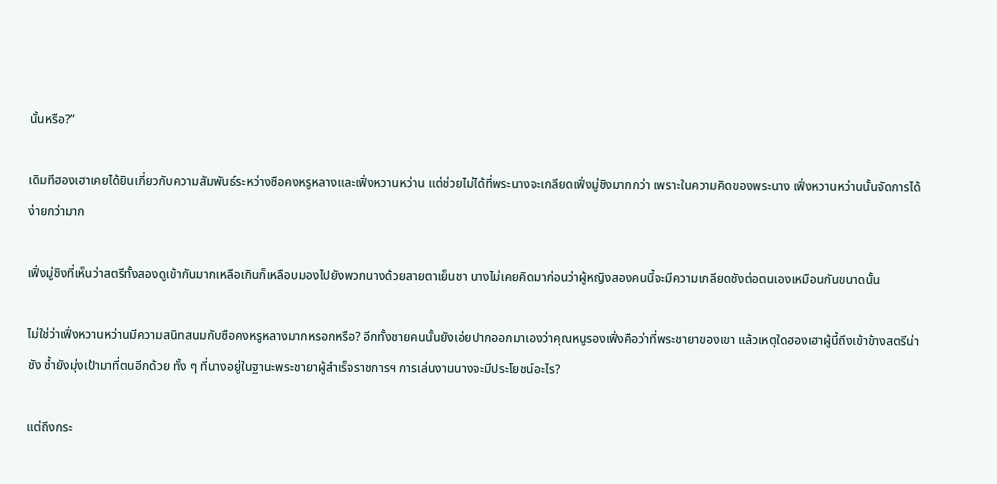นั้นหรือ?”

เดิมทีฮองเฮาเคยได้ยินเกี่ยวกับความสัมพันธ์ระหว่างซือคงหรูหลางและเฟิ่งหวานหว่าน แต่ช่วยไม่ได้ที่พระนางจะเกลียดเฟิ่งมู่ชิงมากกว่า เพราะในความคิดของพระนาง เฟิ่งหวานหว่านนั้นจัดการได้ง่ายกว่ามาก

เฟิ่งมู่ชิงที่เห็นว่าสตรีทั้งสองดูเข้ากันมากเหลือเกินก็เหลือบมองไปยังพวกนางด้วยสายตาเย็นชา นางไม่เคยคิดมาก่อนว่าผู้หญิงสองคนนี้จะมีความเกลียดชังต่อตนเองเหมือนกันขนาดนั้น

ไม่ใช่ว่าเฟิ่งหวานหว่านมีความสนิทสนมกับซือคงหรูหลางมากหรอกหรือ? อีกทั้งชายคนนั้นยังเอ่ยปากออกมาเองว่าคุณหนูรองเฟิ่งคือว่าที่พระชายาของเขา แล้วเหตุใดฮองเฮาผู้นี้ถึงเข้าข้างสตรีน่าชัง ซ้ำยังมุ่งเป้ามาที่ตนอีกด้วย ทั้ง ๆ ที่นางอยู่ในฐานะพระชายาผู้สำเร็จราชการฯ การเล่นงานนางจะมีประโยชน์อะไร?

แต่ถึงกระ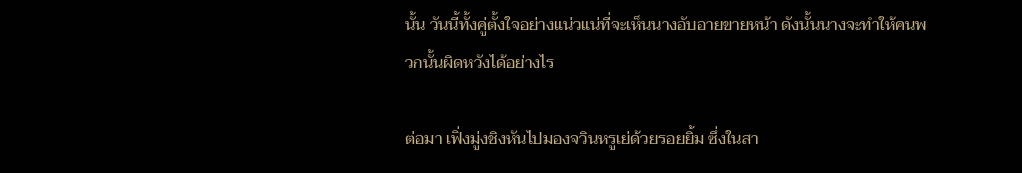นั้น วันนี้ทั้งคู่ตั้งใจอย่างแน่วแน่ที่จะเห็นนางอับอายขายหน้า ดังนั้นนางจะทำให้คนพวกนั้นผิดหวังได้อย่างไร

ต่อมา เฟิ่งมู่งชิงหันไปมองจวินหรูเย่ด้วยรอยยิ้ม ซึ่งในสา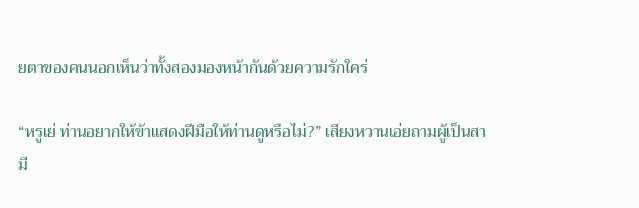ยตาของคนนอกเห็นว่าทั้งสองมองหน้ากันด้วยความรักใคร่

“หรูเย่ ท่านอยากให้ข้าแสดงฝีมือให้ท่านดูหรือไม่?” เสียงหวานเอ่ยถามผู้เป็นสามี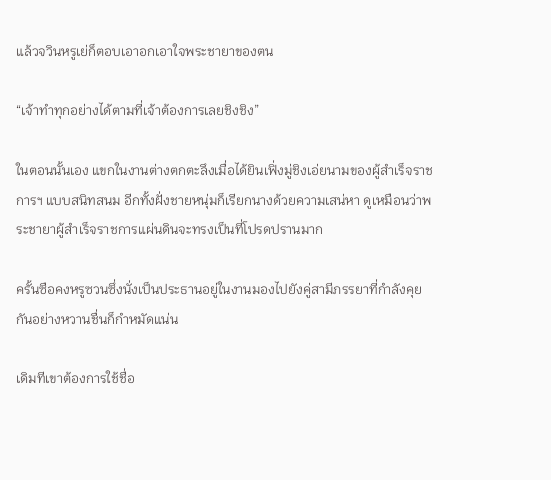แล้วจวินหรูเย่ก็ตอบเอาอกเอาใจพระชายาของตน

“เจ้าทำทุกอย่างได้ตามที่เจ้าต้องการเลยชิงชิง”

ในตอนนั้นเอง แขกในงานต่างตกตะลึงเมื่อได้ยินเฟิ่งมู่ชิงเอ่ยนามของผู้สำเร็จราชการฯ แบบสนิทสนม อีกทั้งฝั่งชายหนุ่มก็เรียกนางด้วยความเสน่หา ดูเหมือนว่าพระชายาผู้สำเร็จราชการแผ่นดินจะทรงเป็นที่โปรดปรานมาก

ครั้นซือคงหรูซวนซึ่งนั่งเป็นประธานอยู่ในงานมองไปยังคู่สามีภรรยาที่กำลังคุยกันอย่างหวานชื่นก็กำหมัดแน่น

เดิมทีเขาต้องการใช้ชื่อ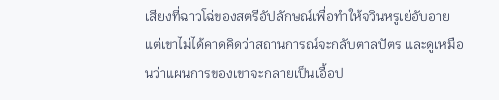เสียงที่ฉาวโฉ่ของสตรีอัปลักษณ์เพื่อทำให้จวินหรูเย่อับอาย แต่เขาไม่ได้คาดคิดว่าสถานการณ์จะกลับตาลปัตร และดูเหมือนว่าแผนการของเขาจะกลายเป็นเอื้อป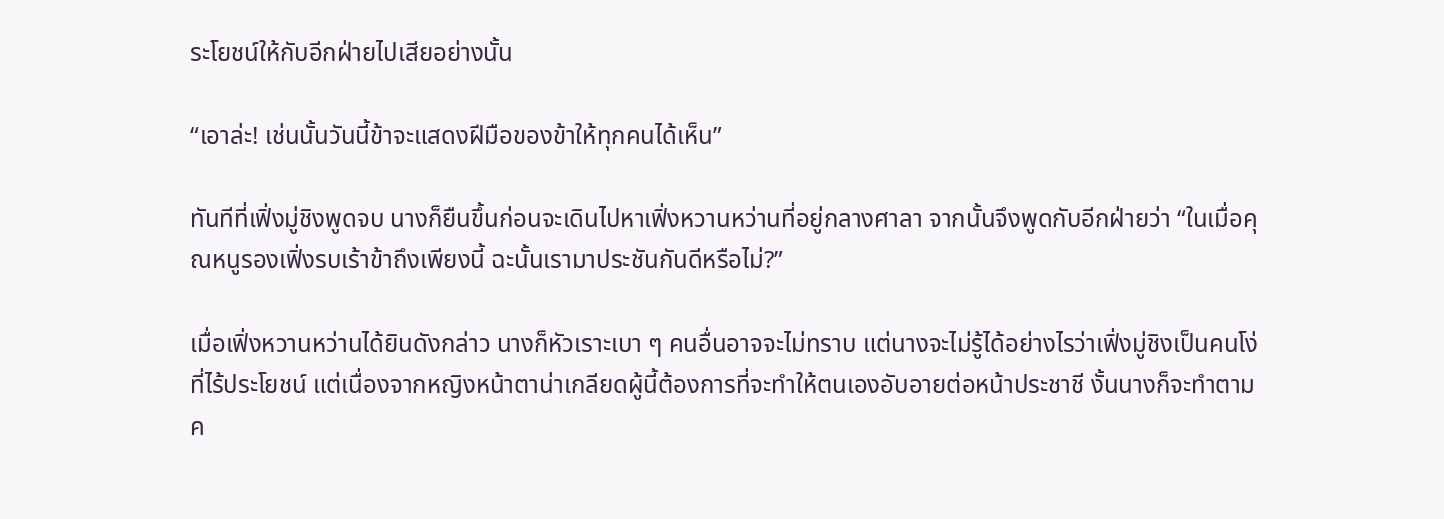ระโยชน์ให้กับอีกฝ่ายไปเสียอย่างนั้น

“เอาล่ะ! เช่นนั้นวันนี้ข้าจะแสดงฝีมือของข้าให้ทุกคนได้เห็น”

ทันทีที่เฟิ่งมู่ชิงพูดจบ นางก็ยืนขึ้นก่อนจะเดินไปหาเฟิ่งหวานหว่านที่อยู่กลางศาลา จากนั้นจึงพูดกับอีกฝ่ายว่า “ในเมื่อคุณหนูรองเฟิ่งรบเร้าข้าถึงเพียงนี้ ฉะนั้นเรามาประชันกันดีหรือไม่?”

เมื่อเฟิ่งหวานหว่านได้ยินดังกล่าว นางก็หัวเราะเบา ๆ คนอื่นอาจจะไม่ทราบ แต่นางจะไม่รู้ได้อย่างไรว่าเฟิ่งมู่ชิงเป็นคนโง่ที่ไร้ประโยชน์ แต่เนื่องจากหญิงหน้าตาน่าเกลียดผู้นี้ต้องการที่จะทำให้ตนเองอับอายต่อหน้าประชาชี งั้นนางก็จะทำตามค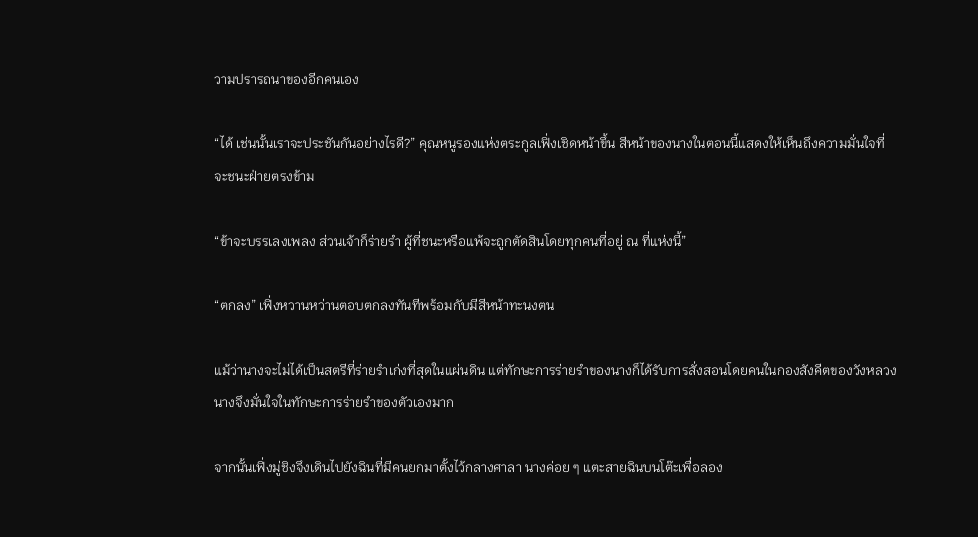วามปรารถนาของอีกคนเอง

“ได้ เช่นนั้นเราจะประชันกันอย่างไรดี?” คุณหนูรองแห่งตระกูลเฟิ่งเชิดหน้าขึ้น สีหน้าของนางในตอนนี้แสดงให้เห็นถึงความมั่นใจที่จะชนะฝ่ายตรงข้าม

“ข้าจะบรรเลงเพลง ส่วนเจ้าก็ร่ายรำ ผู้ที่ชนะหรือแพ้จะถูกตัดสินโดยทุกคนที่อยู่ ณ ที่แห่งนี้”

“ตกลง” เฟิ่งหวานหว่านตอบตกลงทันทีพร้อมกับมีสีหน้าทะนงตน

แม้ว่านางจะไม่ได้เป็นสตรีที่ร่ายรำเก่งที่สุดในแผ่นดิน แต่ทักษะการร่ายรำของนางก็ได้รับการสั่งสอนโดยคนในกองสังคีตของวังหลวง นางจึงมั่นใจในทักษะการร่ายรำของตัวเองมาก

จากนั้นเฟิ่งมู่ชิงจึงเดินไปยังฉินที่มีคนยกมาตั้งไว้กลางศาลา นางค่อย ๆ แตะสายฉินบนโต๊ะเพื่อลอง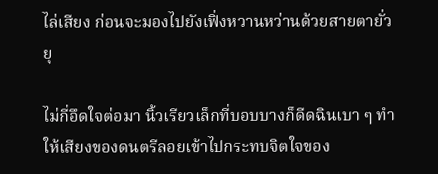ไล่เสียง ก่อนจะมองไปยังเฟิ่งหวานหว่านด้วยสายตายั่วยุ

ไม่กี่อึดใจต่อมา นิ้วเรียวเล็กที่บอบบางก็ดีดฉินเบา ๆ ทำให้เสียงของดนตรีลอยเข้าไปกระทบจิตใจของ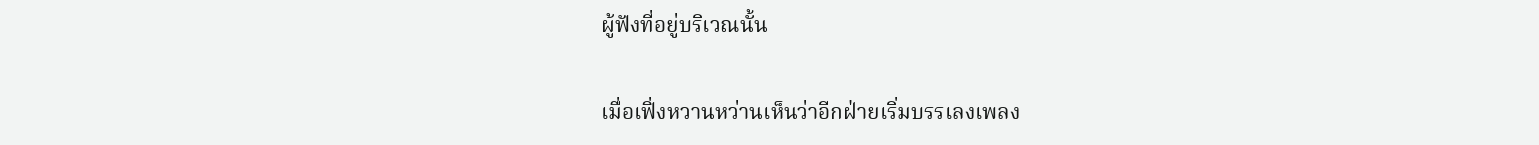ผู้ฟังที่อยู่บริเวณนั้น

เมื่อเฟิ่งหวานหว่านเห็นว่าอีกฝ่ายเริ่มบรรเลงเพลง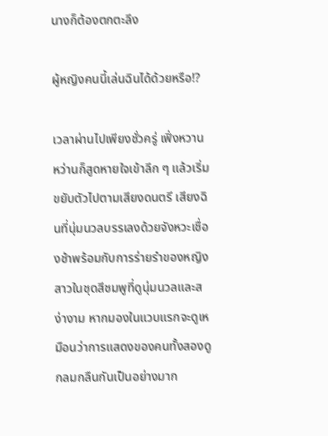นางก็ต้องตกตะลึง

ผู้หญิงคนนี้เล่นฉินได้ด้วยหรือ!?

เวลาผ่านไปเพียงชั่วครู่ เฟิ่งหวานหว่านก็สูดหายใจเข้าลึก ๆ แล้วเริ่มขยับตัวไปตามเสียงดนตรี เสียงฉินที่นุ่มนวลบรรเลงด้วยจังหวะเชื่องช้าพร้อมกับการร่ายรำของหญิงสาวในชุดสีชมพูที่ดูนุ่มนวลและสง่างาม หากมองในแวบแรกจะดูเหมือนว่าการแสดงของคนทั้งสองดูกลมกลืนกันเป็นอย่างมาก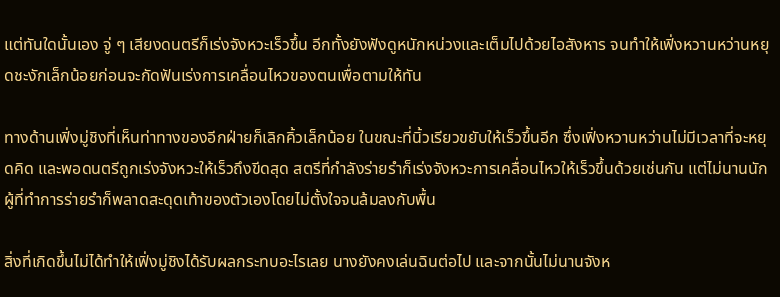แต่ทันใดนั้นเอง จู่ ๆ เสียงดนตรีก็เร่งจังหวะเร็วขึ้น อีกทั้งยังฟังดูหนักหน่วงและเต็มไปด้วยไอสังหาร จนทำให้เฟิ่งหวานหว่านหยุดชะงักเล็กน้อยก่อนจะกัดฟันเร่งการเคลื่อนไหวของตนเพื่อตามให้ทัน

ทางด้านเฟิ่งมู่ชิงที่เห็นท่าทางของอีกฝ่ายก็เลิกคิ้วเล็กน้อย ในขณะที่นิ้วเรียวขยับให้เร็วขึ้นอีก ซึ่งเฟิ่งหวานหว่านไม่มีเวลาที่จะหยุดคิด และพอดนตรีถูกเร่งจังหวะให้เร็วถึงขีดสุด สตรีที่กำลังร่ายรำก็เร่งจังหวะการเคลื่อนไหวให้เร็วขึ้นด้วยเช่นกัน แต่ไม่นานนักผู้ที่ทำการร่ายรำก็พลาดสะดุดเท้าของตัวเองโดยไม่ตั้งใจจนล้มลงกับพื้น

สิ่งที่เกิดขึ้นไม่ได้ทำให้เฟิ่งมู่ชิงได้รับผลกระทบอะไรเลย นางยังคงเล่นฉินต่อไป และจากนั้นไม่นานจังห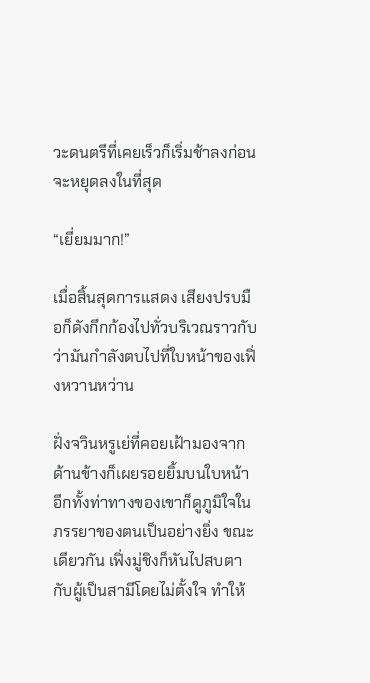วะดนตรีที่เคยเร็วก็เริ่มช้าลงก่อนจะหยุดลงในที่สุด

“เยี่ยมมาก!”

เมื่อสิ้นสุดการแสดง เสียงปรบมือก็ดังกึกก้องไปทั่วบริเวณราวกับว่ามันกำลังตบไปที่ใบหน้าของเฟิ่งหวานหว่าน

ฝั่งจวินหรูเย่ที่คอยเฝ้ามองจากด้านข้างก็เผยรอยยิ้มบนใบหน้า อีกทั้งท่าทางของเขาก็ดูภูมิใจในภรรยาของตนเป็นอย่างยิ่ง ขณะเดียวกัน เฟิ่งมู่ชิงก็หันไปสบตากับผู้เป็นสามีโดยไม่ตั้งใจ ทำให้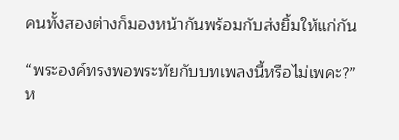คนทั้งสองต่างก็มองหน้ากันพร้อมกับส่งยิ้มให้แก่กัน

“พระองค์ทรงพอพระทัยกับบทเพลงนี้หรือไม่เพคะ?” ห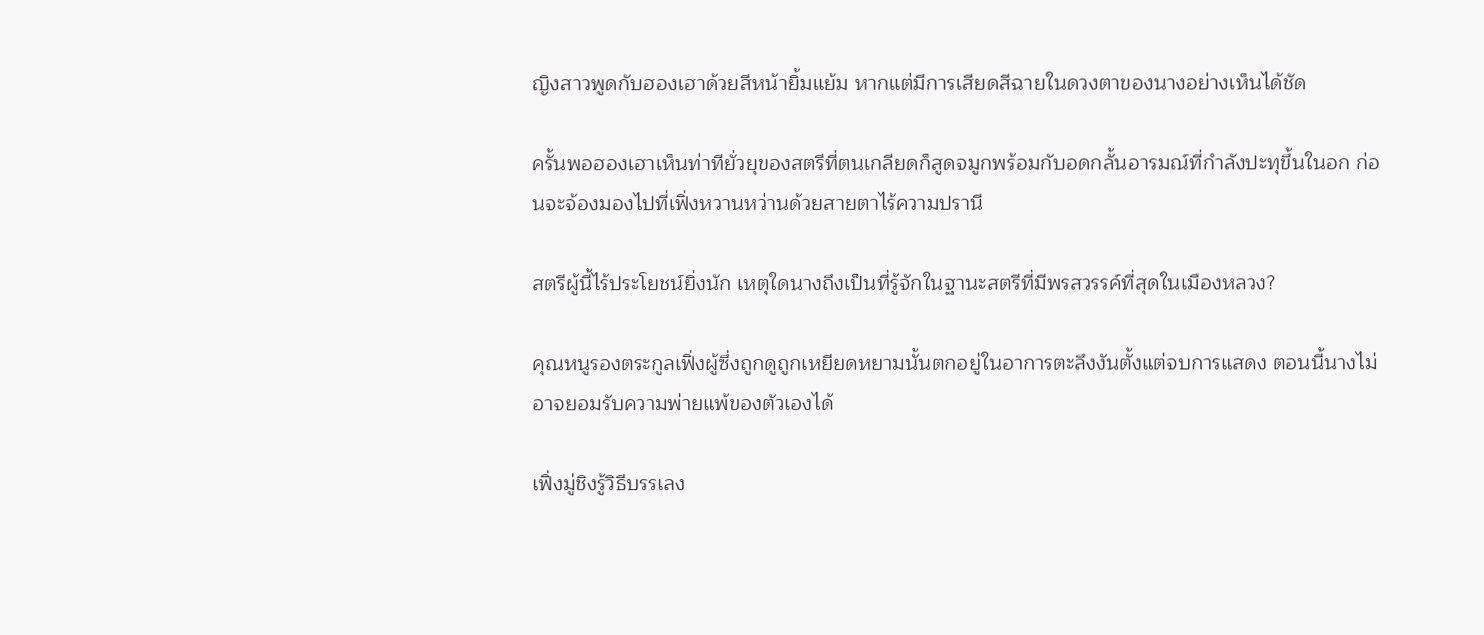ญิงสาวพูดกับฮองเฮาด้วยสีหน้ายิ้มแย้ม หากแต่มีการเสียดสีฉายในดวงตาของนางอย่างเห็นได้ชัด

ครั้นพอฮองเฮาเห็นท่าทียั่วยุของสตรีที่ตนเกลียดก็สูดจมูกพร้อมกับอดกลั้นอารมณ์ที่กำลังปะทุขึ้นในอก ก่อนจะจ้องมองไปที่เฟิ่งหวานหว่านด้วยสายตาไร้ความปรานี

สตรีผู้นี้ไร้ประโยชน์ยิ่งนัก เหตุใดนางถึงเป็นที่รู้จักในฐานะสตรีที่มีพรสวรรค์ที่สุดในเมืองหลวง?

คุณหนูรองตระกูลเฟิ่งผู้ซึ่งถูกดูถูกเหยียดหยามนั้นตกอยู่ในอาการตะลึงงันตั้งแต่จบการแสดง ตอนนี้นางไม่อาจยอมรับความพ่ายแพ้ของตัวเองได้

เฟิ่งมู่ชิงรู้วิธีบรรเลง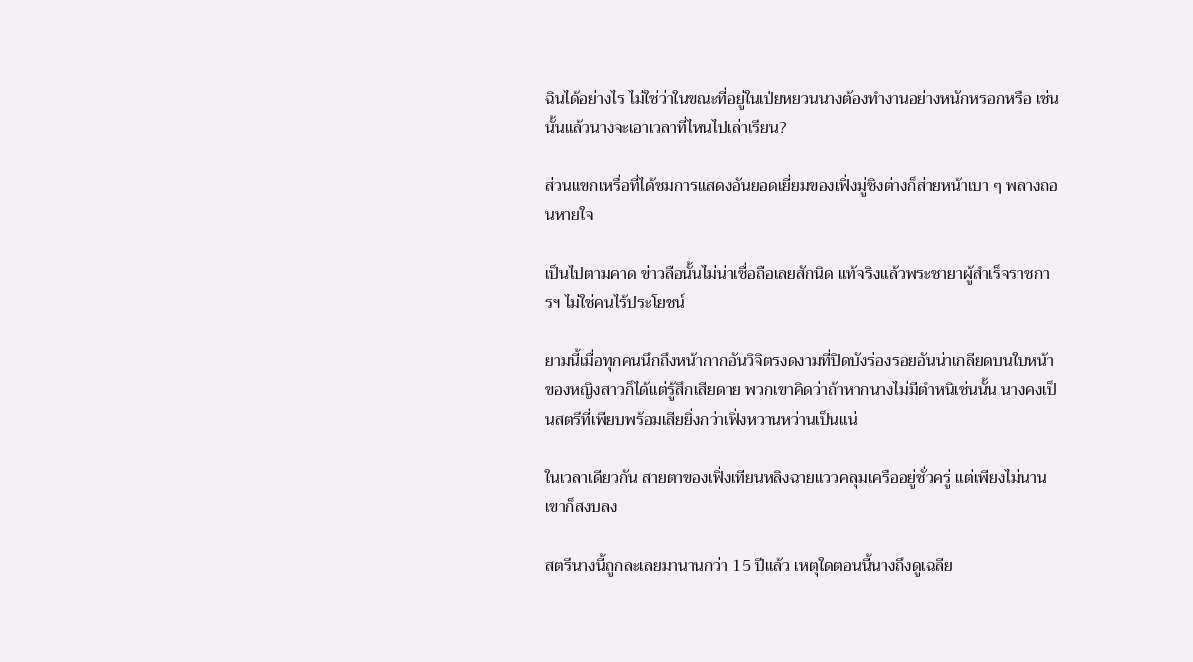ฉินได้อย่างไร ไม่ใช่ว่าในขณะที่อยู่ในเป่ยหยวนนางต้องทำงานอย่างหนักหรอกหรือ เช่นนั้นแล้วนางจะเอาเวลาที่ไหนไปเล่าเรียน?

ส่วนแขกเหรื่อที่ได้ชมการแสดงอันยอดเยี่ยมของเฟิ่งมู่ชิงต่างก็ส่ายหน้าเบา ๆ พลางถอนหายใจ

เป็นไปตามคาด ข่าวลือนั้นไม่น่าเชื่อถือเลยสักนิด แท้จริงแล้วพระชายาผู้สำเร็จราชการฯ ไม่ใช่คนไร้ประโยชน์

ยามนี้เมื่อทุกคนนึกถึงหน้ากากอันวิจิตรงดงามที่ปิดบังร่องรอยอันน่าเกลียดบนใบหน้าของหญิงสาวก็ได้แต่รู้สึกเสียดาย พวกเขาคิดว่าถ้าหากนางไม่มีตำหนิเช่นนั้น นางคงเป็นสตรีที่เพียบพร้อมเสียยิ่งกว่าเฟิ่งหวานหว่านเป็นแน่

ในเวลาเดียวกัน สายตาของเฟิ่งเทียนหลิงฉายแววคลุมเครืออยู่ชั่วครู่ แต่เพียงไม่นานเขาก็สงบลง

สตรีนางนี้ถูกละเลยมานานกว่า 15 ปีแล้ว เหตุใดตอนนี้นางถึงดูเฉลีย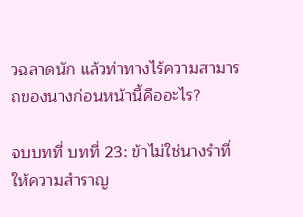วฉลาดนัก แล้วท่าทางไร้ความสามารถของนางก่อนหน้านี้คืออะไร?

จบบทที่ บทที่ 23: ข้าไม่ใช่นางรำที่ให้ความสำราญ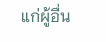แก่ผู้อื่น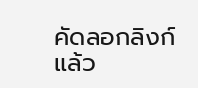คัดลอกลิงก์แล้ว